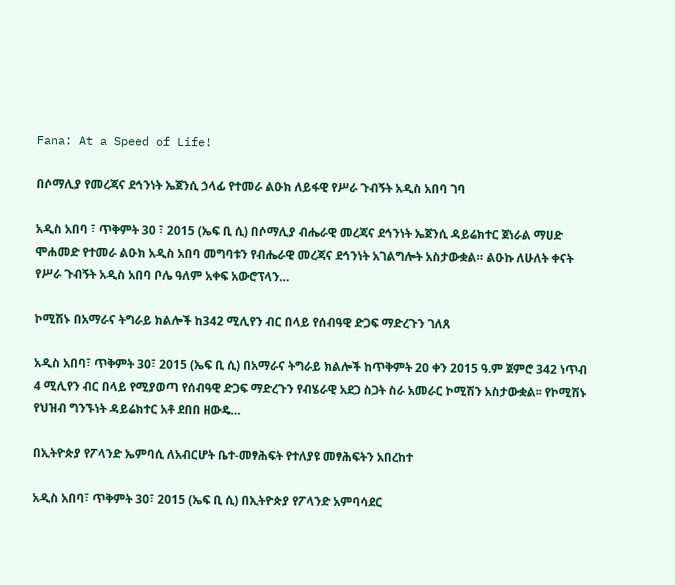Fana: At a Speed of Life!

በሶማሊያ የመረጃና ደኅንነት ኤጀንሲ ኃላፊ የተመራ ልዑክ ለይፋዊ የሥራ ጉብኝት አዲስ አበባ ገባ

አዲስ አበባ ፣ ጥቅምት 30 ፣ 2015 (ኤፍ ቢ ሲ) በሶማሊያ ብሔራዊ መረጃና ደኅንነት ኤጀንሲ ዳይሬክተር ጀነራል ማሀድ ሞሐመድ የተመራ ልዑክ አዲስ አበባ መግባቱን የብሔራዊ መረጃና ደኅንነት አገልግሎት አስታውቋል። ልዑኩ ለሁለት ቀናት የሥራ ጉብኝት አዲስ አበባ ቦሌ ዓለም አቀፍ አውሮፕላን…

ኮሚሽኑ በአማራና ትግራይ ክልሎች ከ342 ሚሊየን ብር በላይ የሰብዓዊ ድጋፍ ማድረጉን ገለጸ

አዲስ አበባ፣ ጥቅምት 30፣ 2015 (ኤፍ ቢ ሲ) በአማራና ትግራይ ክልሎች ከጥቅምት 20 ቀን 2015 ዓ.ም ጀምሮ 342 ነጥብ 4 ሚሊየን ብር በላይ የሚያወጣ የሰብዓዊ ድጋፍ ማድረጉን የብሄራዊ አደጋ ስጋት ስራ አመራር ኮሚሽን አስታውቋል፡፡ የኮሚሽኑ የህዝብ ግንኙነት ዳይሬክተር አቶ ደበበ ዘውዴ…

በኢትዮጵያ የፖላንድ ኤምባሲ ለአብርሆት ቤተ-መፃሕፍት የተለያዩ መፃሕፍትን አበረከተ

አዲስ አበባ፣ ጥቅምት 30፣ 2015 (ኤፍ ቢ ሲ) በኢትዮጵያ የፖላንድ አምባሳደር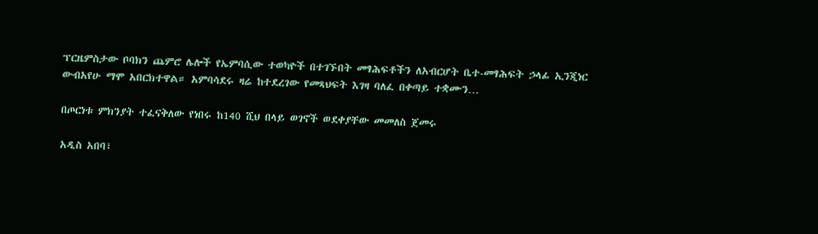ፕርዜምስታው ቦባክን ጨምሮ ሌሎች የኤምባሲው ተወካዮች በተገኙበት መፃሕፍቶችን ለአብርሆት ቤተ-መፃሕፍት ኃላፊ ኢንጂነር ውብአየሁ ማሞ አበርክተዋል። አምባሳደሩ ዛሬ ከተደረገው የመጻህፍት እገዛ ባለፈ በቀጣይ ተቋሙን…

በጦርነቱ ምክንያት ተፈናቅለው የነበሩ ከ140 ሺህ በላይ ወገኖች ወደቀያቸው መመለስ ጀመሩ

አዲስ አበባ፣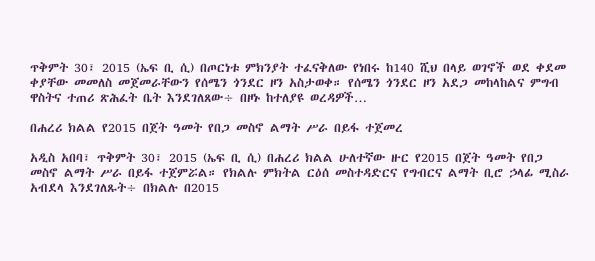ጥቅምት 30፣ 2015 (ኤፍ ቢ ሲ) በጦርነቱ ምክንያት ተፈናቅለው የነበሩ ከ140 ሺህ በላይ ወገኖች ወደ ቀደመ ቀያቸው መመለስ መጀመራቸውን የሰሜን ጎንደር ዞን አስታወቀ። የሰሜን ጎንደር ዞን አደጋ መከላከልና ምግብ ዋስትና ተጠሪ ጽሕፈት ቤት እንደገለጸው÷ በዞኑ ከተለያዩ ወረዳዎች…

በሐረሪ ክልል የ2015 በጀት ዓመት የበጋ መስኖ ልማት ሥራ በይፋ ተጀመረ

አዲስ አበባ፣ ጥቅምት 30፣ 2015 (ኤፍ ቢ ሲ) በሐረሪ ክልል ሁለተኛው ዙር የ2015 በጀት ዓመት የበጋ መስኖ ልማት ሥራ በይፋ ተጀምሯል። የክልሉ ምክትል ርዕሰ መስተዳድርና የግብርና ልማት ቢሮ ኃላፊ ሚስራ አብደላ እንደገለጹት÷ በክልሉ በ2015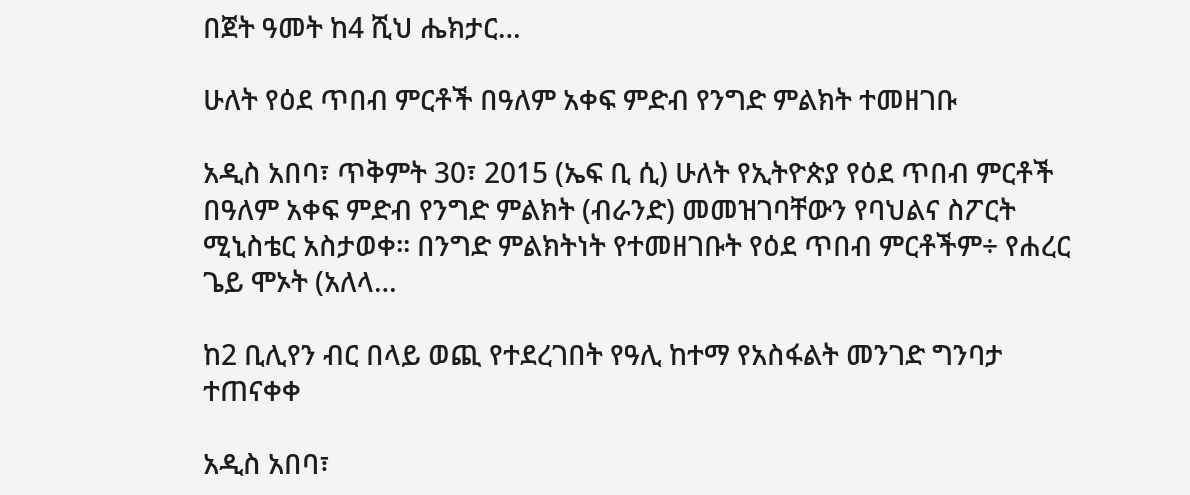በጀት ዓመት ከ4 ሺህ ሔክታር…

ሁለት የዕደ ጥበብ ምርቶች በዓለም አቀፍ ምድብ የንግድ ምልክት ተመዘገቡ

አዲስ አበባ፣ ጥቅምት 30፣ 2015 (ኤፍ ቢ ሲ) ሁለት የኢትዮጵያ የዕደ ጥበብ ምርቶች በዓለም አቀፍ ምድብ የንግድ ምልክት (ብራንድ) መመዝገባቸውን የባህልና ስፖርት ሚኒስቴር አስታወቀ፡፡ በንግድ ምልክትነት የተመዘገቡት የዕደ ጥበብ ምርቶችም÷ የሐረር ጌይ ሞኦት (አለላ…

ከ2 ቢሊየን ብር በላይ ወጪ የተደረገበት የዓሊ ከተማ የአስፋልት መንገድ ግንባታ ተጠናቀቀ

አዲስ አበባ፣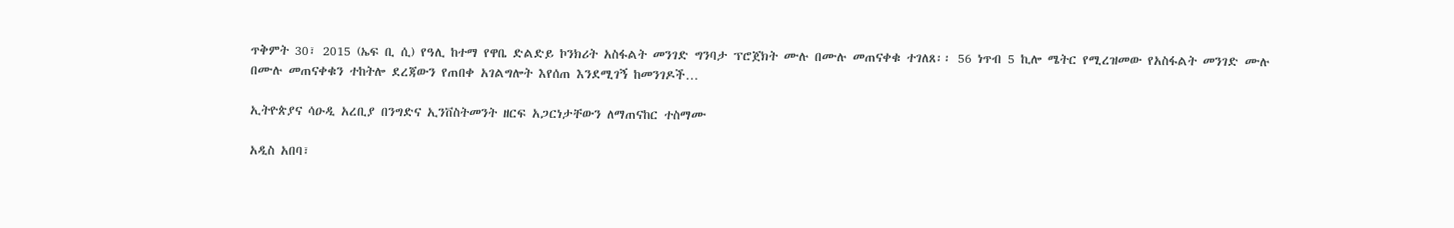ጥቅምት 30፣ 2015 (ኤፍ ቢ ሲ) የዓሊ ከተማ የዋቤ ድልድይ ኮንክሪት አስፋልት መንገድ ግንባታ ፕሮጀክት ሙሉ በሙሉ መጠናቀቁ ተገለጸ፡፡ 56 ነጥብ 5 ኪሎ ሜትር የሚረዝመው የአስፋልት መንገድ ሙሉ በሙሉ መጠናቀቁን ተከትሎ ደረጃውን የጠበቀ አገልግሎት እየሰጠ እንደሚገኝ ከመንገዶች…

ኢትዮጵያና ሳዑዲ አረቢያ በንግድና ኢንቨስትመንት ዘርፍ አጋርነታቸውን ለማጠናከር ተስማሙ

አዲስ አበባ፣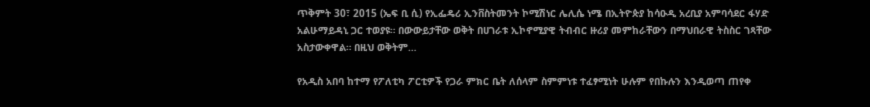ጥቅምት 30፣ 2015 (ኤፍ ቢ ሲ) የኢፌዴሪ ኢንቨስትመንት ኮሚሽነር ሌሊሴ ነሜ በኢትዮጵያ ከሳዑዲ አረቢያ አምባሳደር ፋሃድ አልሁማይዳኒ ጋር ተወያዩ። በውውይታቸው ወቅት በሀገራቱ ኢኮኖሚያዊ ትብብር ዙሪያ መምከራቸውን በማህበራዊ ትስስር ገጻቸው አስታውቀዋል። በዚህ ወቅትም…

የአዲስ አበባ ከተማ የፖለቲካ ፖርቲዎች የጋራ ምክር ቤት ለሰላም ስምምነቱ ተፈፃሚነት ሁሉም የበኩሉን እንዲወጣ ጠየቀ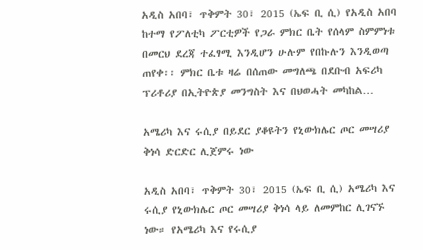አዲስ አበባ፣ ጥቅምት 30፣ 2015 (ኤፍ ቢ ሲ) የአዲስ አበባ ከተማ የፖለቲካ ፖርቲዎች የጋራ ምክር ቤት የሰላም ስምምነቱ በመርህ ደረጃ ተፈፃሚ እንዲሆን ሁሉም የበኩሉን እንዲወጣ ጠየቀ፡፡ ምክር ቤቱ ዛሬ በሰጠው መግለጫ በደቡብ አፍሪካ ፕሪቶሪያ በኢትዮጵያ መንግስት እና በህወሓት መካከል…

አሜሪካ እና ሩሲያ በይደር ያቆዩትን የኒውክሌር ጦር መሣሪያ ቅነሳ ድርድር ሊጀምሩ ነው

አዲስ አበባ፣ ጥቅምት 30፣ 2015 (ኤፍ ቢ ሲ) አሜሪካ እና ሩሲያ የኒውክሌር ጦር መሣሪያ ቅነሳ ላይ ለመምከር ሊገናኙ ነው። የአሜሪካ እና የሩሲያ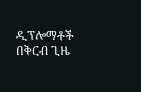ዲፕሎማቶች በቅርብ ጊዜ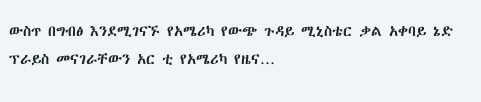ውስጥ በግብፅ እንደሚገናኙ የአሜሪካ የውጭ ጉዳይ ሚኒስቴር ቃል አቀባይ ኔድ ፕራይስ መናገራቸውን አር ቲ የአሜሪካ የዜና…